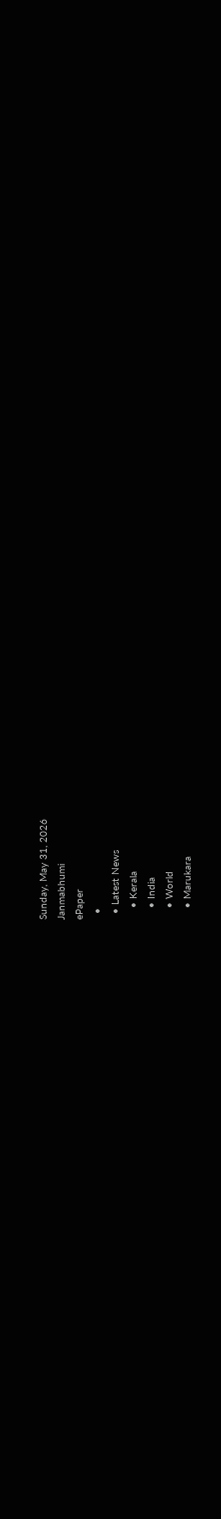Sunday, May 31, 2026
Janmabhumi
ePaper
  •
  • Latest News
    • Kerala
    • India
    • World
    • Marukara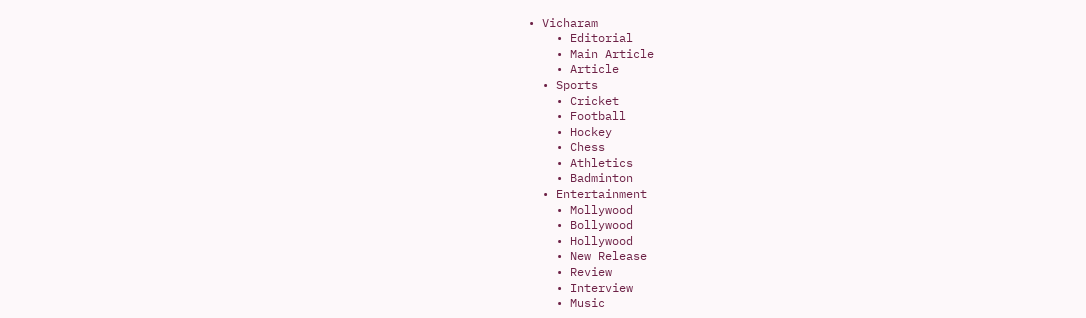• Vicharam
    • Editorial
    • Main Article
    • Article
  • Sports
    • Cricket
    • Football
    • Hockey
    • Chess
    • Athletics
    • Badminton
  • Entertainment
    • Mollywood
    • Bollywood
    • Hollywood
    • New Release
    • Review
    • Interview
    • Music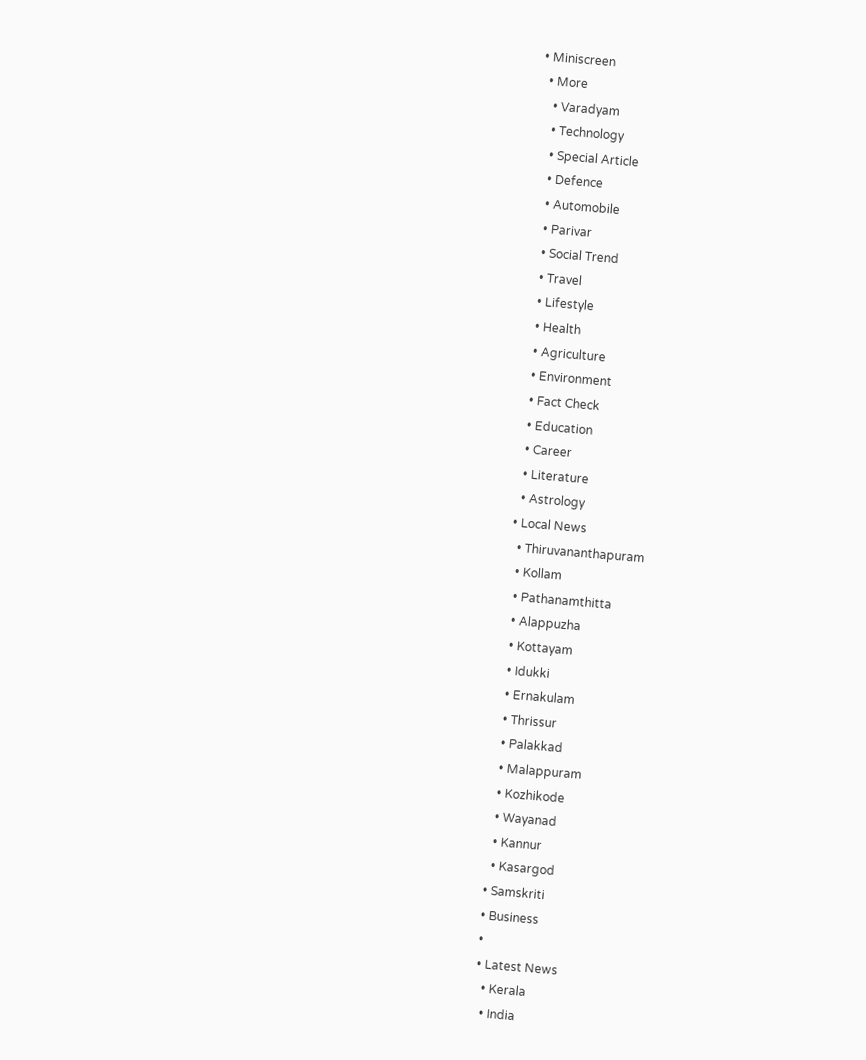• Miniscreen
  • More
    • Varadyam
    • Technology
    • Special Article
    • Defence
    • Automobile
    • Parivar
    • Social Trend
    • Travel
    • Lifestyle
    • Health
    • Agriculture
    • Environment
    • Fact Check
    • Education
    • Career
    • Literature
    • Astrology
  • Local News
    • Thiruvananthapuram
    • Kollam
    • Pathanamthitta
    • Alappuzha
    • Kottayam
    • Idukki
    • Ernakulam
    • Thrissur
    • Palakkad
    • Malappuram
    • Kozhikode
    • Wayanad
    • Kannur
    • Kasargod
  • Samskriti
  • Business
  •
  • Latest News
    • Kerala
    • India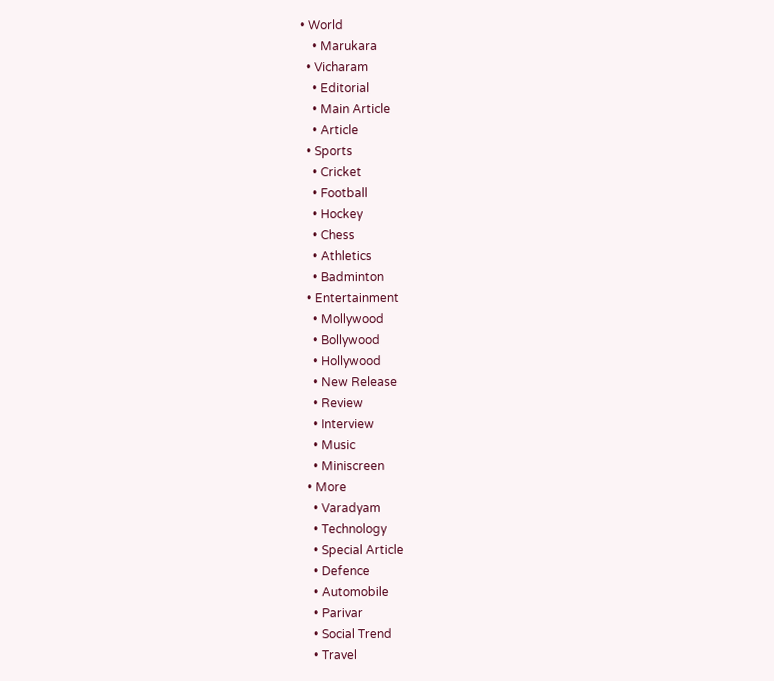• World
    • Marukara
  • Vicharam
    • Editorial
    • Main Article
    • Article
  • Sports
    • Cricket
    • Football
    • Hockey
    • Chess
    • Athletics
    • Badminton
  • Entertainment
    • Mollywood
    • Bollywood
    • Hollywood
    • New Release
    • Review
    • Interview
    • Music
    • Miniscreen
  • More
    • Varadyam
    • Technology
    • Special Article
    • Defence
    • Automobile
    • Parivar
    • Social Trend
    • Travel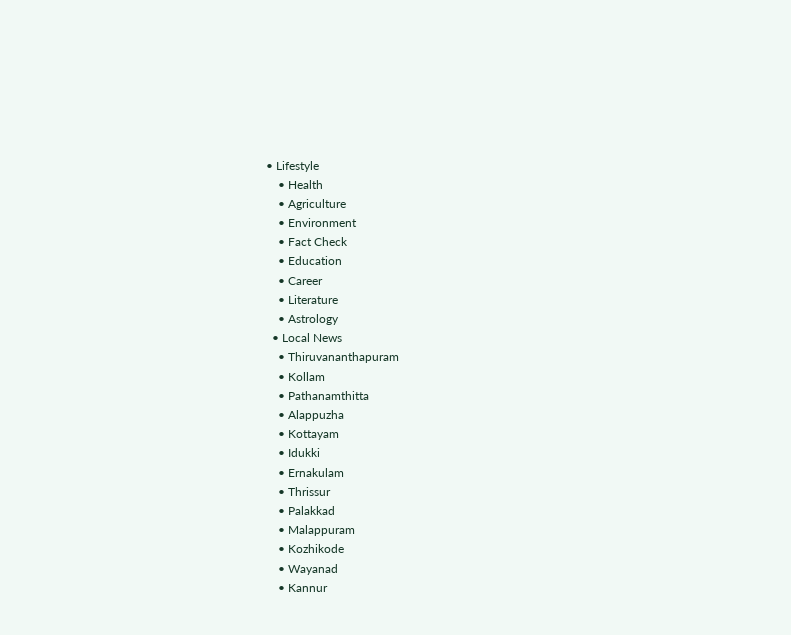• Lifestyle
    • Health
    • Agriculture
    • Environment
    • Fact Check
    • Education
    • Career
    • Literature
    • Astrology
  • Local News
    • Thiruvananthapuram
    • Kollam
    • Pathanamthitta
    • Alappuzha
    • Kottayam
    • Idukki
    • Ernakulam
    • Thrissur
    • Palakkad
    • Malappuram
    • Kozhikode
    • Wayanad
    • Kannur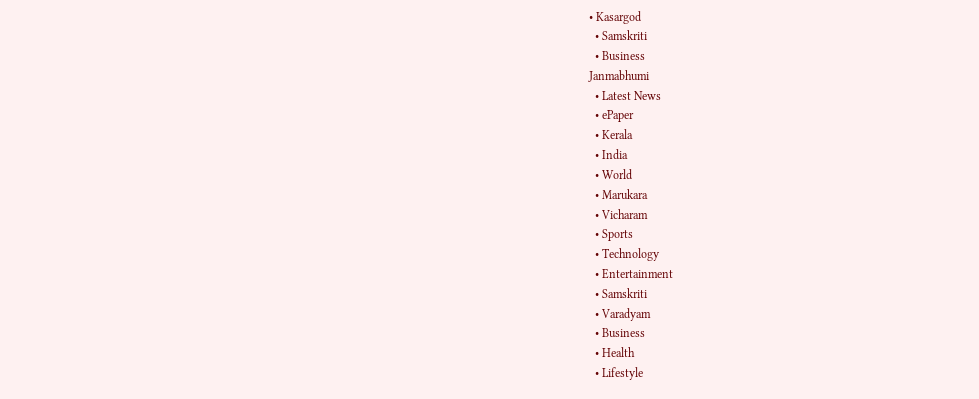• Kasargod
  • Samskriti
  • Business
Janmabhumi
  • Latest News
  • ePaper
  • Kerala
  • India
  • World
  • Marukara
  • Vicharam
  • Sports
  • Technology
  • Entertainment
  • Samskriti
  • Varadyam
  • Business
  • Health
  • Lifestyle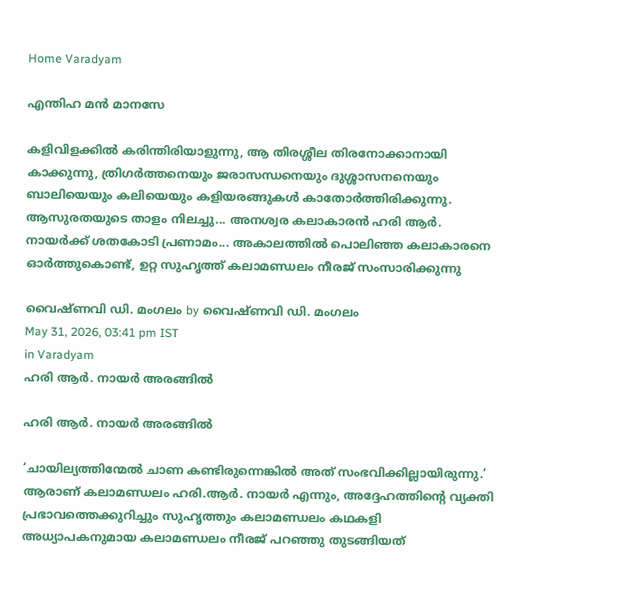Home Varadyam

എന്തിഹ മന്‍ മാനസേ

കളിവിളക്കില്‍ കരിന്തിരിയാളുന്നു, ആ തിരശ്ശീല തിരനോക്കാനായി കാക്കുന്നു, ത്രിഗര്‍ത്തനെയും ജരാസന്ധനെയും ദുശ്ശാസനനെയും ബാലിയെയും കലിയെയും കളിയരങ്ങുകള്‍ കാതോര്‍ത്തിരിക്കുന്നു. ആസുരതയുടെ താളം നിലച്ചു... അനശ്വര കലാകാരന്‍ ഹരി ആര്‍. നായര്‍ക്ക് ശതകോടി പ്രണാമം... അകാലത്തില്‍ പൊലിഞ്ഞ കലാകാരനെ ഓര്‍ത്തുകൊണ്ട്, ഉറ്റ സുഹൃത്ത് കലാമണ്ഡലം നീരജ് സംസാരിക്കുന്നു

വൈഷ്ണവി ഡി. മംഗലം by വൈഷ്ണവി ഡി. മംഗലം
May 31, 2026, 03:41 pm IST
in Varadyam
ഹരി ആര്‍. നായര്‍ അരങ്ങില്‍

ഹരി ആര്‍. നായര്‍ അരങ്ങില്‍

‘ചായില്യത്തിന്മേല്‍ ചാണ കണ്ടിരുന്നെങ്കില്‍ അത് സംഭവിക്കില്ലായിരുന്നു.’ ആരാണ് കലാമണ്ഡലം ഹരി.ആര്‍. നായര്‍ എന്നും, അദ്ദേഹത്തിന്റെ വ്യക്തി പ്രഭാവത്തെക്കുറിച്ചും സുഹൃത്തും കലാമണ്ഡലം കഥകളി അധ്യാപകനുമായ കലാമണ്ഡലം നീരജ് പറഞ്ഞു തുടങ്ങിയത്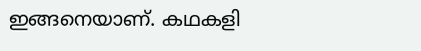ഇങ്ങനെയാണ്. കഥകളി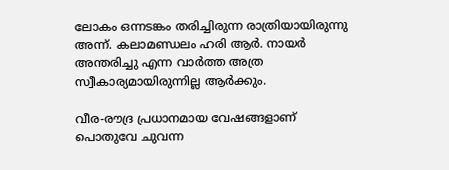ലോകം ഒന്നടങ്കം തരിച്ചിരുന്ന രാത്രിയായിരുന്നു അന്ന്. കലാമണ്ഡലം ഹരി ആര്‍. നായര്‍ അന്തരിച്ചു എന്ന വാര്‍ത്ത അത്ര സ്വീകാര്യമായിരുന്നില്ല ആര്‍ക്കും.

വീര-രൗദ്ര പ്രധാനമായ വേഷങ്ങളാണ് പൊതുവേ ചുവന്ന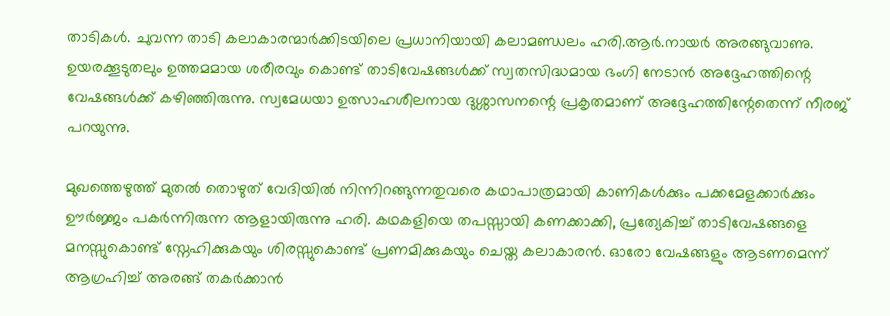താടികള്‍. ചുവന്ന താടി കലാകാരന്മാര്‍ക്കിടയിലെ പ്രധാനിയായി കലാമണ്ഡലം ഹരി.ആര്‍.നായര്‍ അരങ്ങുവാണു. ഉയരക്കൂടുതലും ഉത്തമമായ ശരീരവും കൊണ്ട് താടിവേഷങ്ങള്‍ക്ക് സ്വതസിദ്ധമായ ഭംഗി നേടാന്‍ അദ്ദേഹത്തിന്റെ വേഷങ്ങള്‍ക്ക് കഴിഞ്ഞിരുന്നു. സ്വമേധയാ ഉത്സാഹശീലനായ ദുശ്ശാസനന്റെ പ്രകൃതമാണ് അദ്ദേഹത്തിന്റേതെന്ന് നീരജ് പറയുന്നു.

മുഖത്തെഴുത്ത് മുതല്‍ തൊഴുത് വേദിയില്‍ നിന്നിറങ്ങുന്നതുവരെ കഥാപാത്രമായി കാണികള്‍ക്കും പക്കമേളക്കാര്‍ക്കും ഊര്‍ജ്ജം പകര്‍ന്നിരുന്ന ആളായിരുന്നു ഹരി. കഥകളിയെ തപസ്സായി കണക്കാക്കി, പ്രത്യേകിച്ച് താടിവേഷങ്ങളെ മനസ്സുകൊണ്ട് സ്നേഹിക്കുകയും ശിരസ്സുകൊണ്ട് പ്രണമിക്കുകയും ചെയ്ത കലാകാരന്‍. ഓരോ വേഷങ്ങളും ആടണമെന്ന് ആഗ്രഹിച്ച് അരങ്ങ് തകര്‍ക്കാന്‍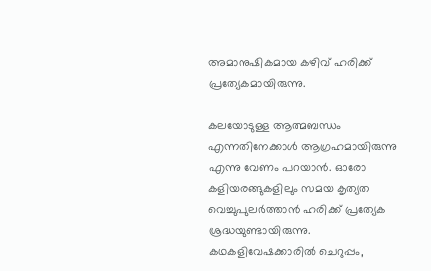അമാനുഷികമായ കഴിവ് ഹരിക്ക് പ്രത്യേകമായിരുന്നു.

കലയോടുള്ള ആത്മബന്ധം എന്നതിനേക്കാള്‍ ആഗ്രഹമായിരുന്നു എന്നു വേണം പറയാന്‍. ഓരോ കളിയരങ്ങുകളിലും സമയ കൃത്യത വെച്ചുപുലര്‍ത്താന്‍ ഹരിക്ക് പ്രത്യേക ശ്രദ്ധയുണ്ടായിരുന്നു. കഥകളിവേഷക്കാരില്‍ ചെറുപ്പം,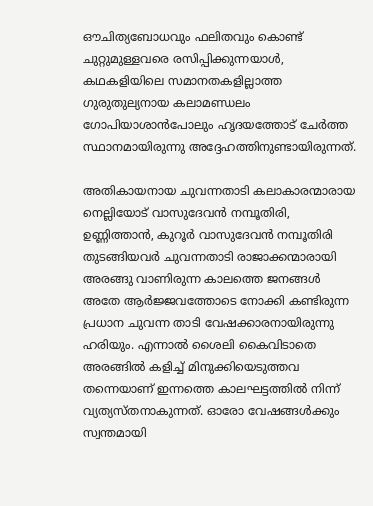ഔചിത്യബോധവും ഫലിതവും കൊണ്ട് ചുറ്റുമുള്ളവരെ രസിപ്പിക്കുന്നയാള്‍, കഥകളിയിലെ സമാനതകളില്ലാത്ത ഗുരുതുല്യനായ കലാമണ്ഡലം ഗോപിയാശാന്‍പോലും ഹൃദയത്തോട് ചേര്‍ത്ത സ്ഥാനമായിരുന്നു അദ്ദേഹത്തിനുണ്ടായിരുന്നത്.

അതികായനായ ചുവന്നതാടി കലാകാരന്മാരായ നെല്ലിയോട് വാസുദേവന്‍ നമ്പൂതിരി, ഉണ്ണിത്താന്‍, കുറൂര്‍ വാസുദേവന്‍ നമ്പൂതിരി തുടങ്ങിയവര്‍ ചുവന്നതാടി രാജാക്കന്മാരായി അരങ്ങു വാണിരുന്ന കാലത്തെ ജനങ്ങള്‍ അതേ ആര്‍ജ്ജവത്തോടെ നോക്കി കണ്ടിരുന്ന പ്രധാന ചുവന്ന താടി വേഷക്കാരനായിരുന്നു ഹരിയും. എന്നാല്‍ ശൈലി കൈവിടാതെ അരങ്ങില്‍ കളിച്ച് മിനുക്കിയെടുത്തവ തന്നെയാണ് ഇന്നത്തെ കാലഘട്ടത്തില്‍ നിന്ന് വ്യത്യസ്തനാകുന്നത്. ഓരോ വേഷങ്ങള്‍ക്കും സ്വന്തമായി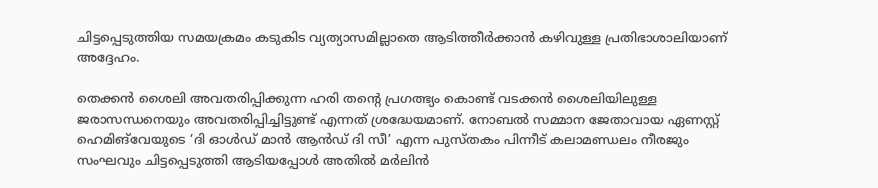ചിട്ടപ്പെടുത്തിയ സമയക്രമം കടുകിട വ്യത്യാസമില്ലാതെ ആടിത്തീര്‍ക്കാന്‍ കഴിവുള്ള പ്രതിഭാശാലിയാണ് അദ്ദേഹം.

തെക്കന്‍ ശൈലി അവതരിപ്പിക്കുന്ന ഹരി തന്റെ പ്രഗത്ഭ്യം കൊണ്ട് വടക്കന്‍ ശൈലിയിലുള്ള ജരാസന്ധനെയും അവതരിപ്പിച്ചിട്ടുണ്ട് എന്നത് ശ്രദ്ധേയമാണ്. നോബല്‍ സമ്മാന ജേതാവായ ഏണസ്റ്റ് ഹെമിങ്‌വേയുടെ ‘ദി ഓള്‍ഡ് മാന്‍ ആന്‍ഡ് ദി സീ’ എന്ന പുസ്തകം പിന്നീട് കലാമണ്ഡലം നീരജും സംഘവും ചിട്ടപ്പെടുത്തി ആടിയപ്പോള്‍ അതില്‍ മര്‍ലിന്‍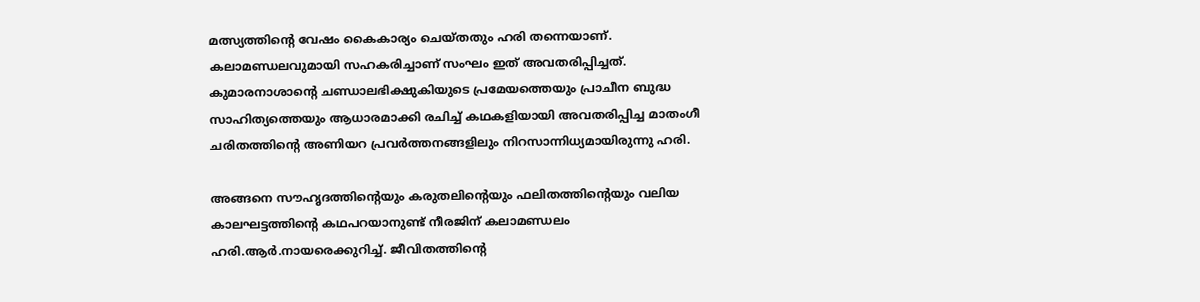മത്സ്യത്തിന്റെ വേഷം കൈകാര്യം ചെയ്തതും ഹരി തന്നെയാണ്. കലാമണ്ഡലവുമായി സഹകരിച്ചാണ് സംഘം ഇത് അവതരിപ്പിച്ചത്. കുമാരനാശാന്റെ ചണ്ഡാലഭിക്ഷുകിയുടെ പ്രമേയത്തെയും പ്രാചീന ബുദ്ധ സാഹിത്യത്തെയും ആധാരമാക്കി രചിച്ച് കഥകളിയായി അവതരിപ്പിച്ച മാതംഗീ ചരിതത്തിന്റെ അണിയറ പ്രവര്‍ത്തനങ്ങളിലും നിറസാന്നിധ്യമായിരുന്നു ഹരി.

അങ്ങനെ സൗഹൃദത്തിന്റെയും കരുതലിന്റെയും ഫലിതത്തിന്റെയും വലിയ കാലഘട്ടത്തിന്റെ കഥപറയാനുണ്ട് നീരജിന് കലാമണ്ഡലം ഹരി.ആര്‍.നായരെക്കുറിച്ച്. ജീവിതത്തിന്റെ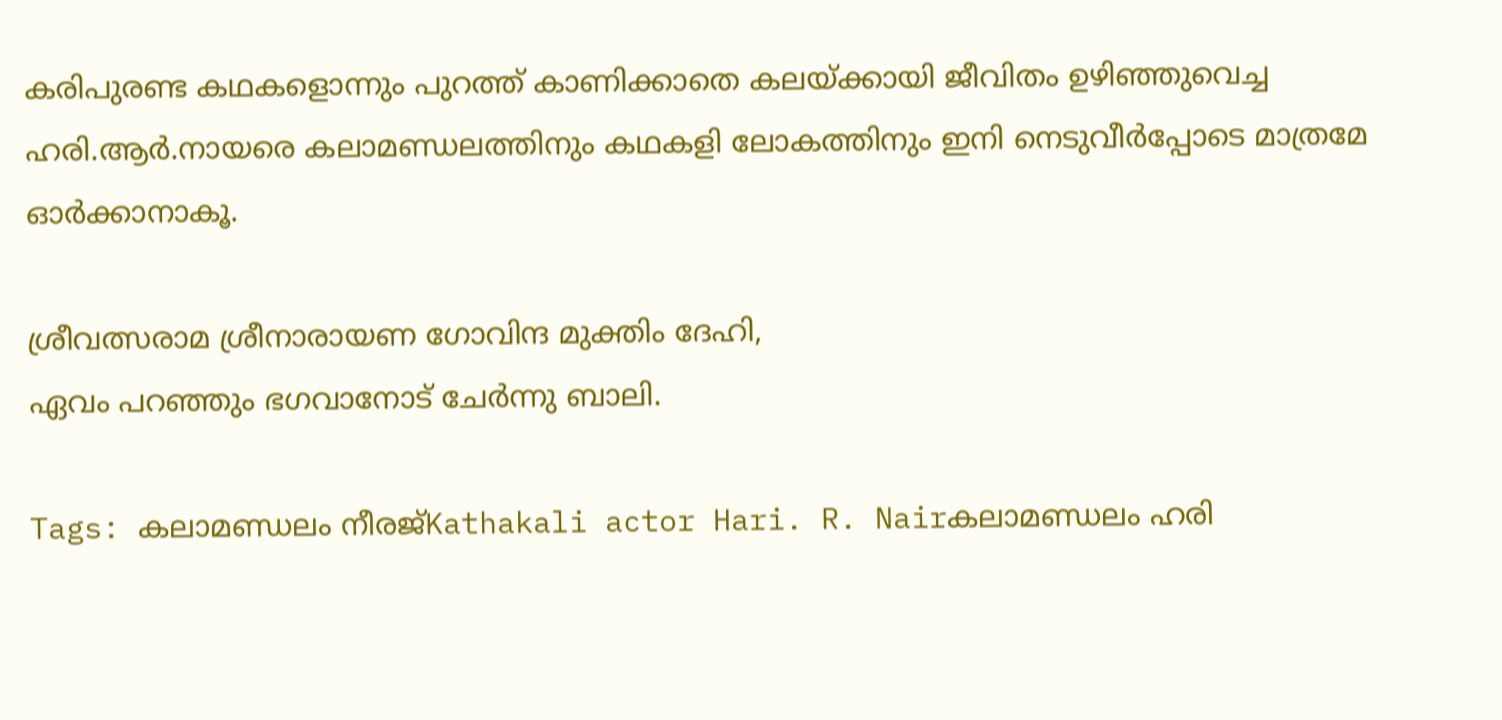കരിപുരണ്ട കഥകളൊന്നും പുറത്ത് കാണിക്കാതെ കലയ്‌ക്കായി ജീവിതം ഉഴിഞ്ഞുവെച്ച ഹരി.ആര്‍.നായരെ കലാമണ്ഡലത്തിനും കഥകളി ലോകത്തിനും ഇനി നെടുവീര്‍പ്പോടെ മാത്രമേ ഓര്‍ക്കാനാകൂ.

ശ്രീവത്സരാമ ശ്രീനാരായണ ഗോവിന്ദ മുക്തിം ദേഹി,
ഏവം പറഞ്ഞും ഭഗവാനോട് ചേര്‍ന്നു ബാലി.

Tags: കലാമണ്ഡലം നീരജ്Kathakali actor Hari. R. Nairകലാമണ്ഡലം ഹരി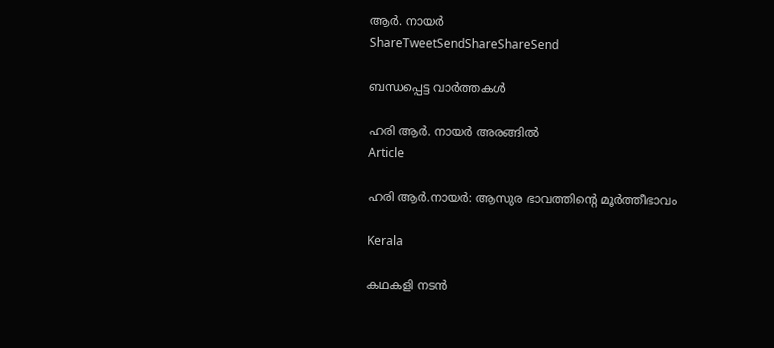ആര്‍. നായര്‍
ShareTweetSendShareShareSend

ബന്ധപ്പെട്ട വാര്‍ത്തകള്‍

ഹരി ആര്‍. നായര്‍ അരങ്ങില്‍
Article

ഹരി ആര്‍.നായര്‍: ആസുര ഭാവത്തിന്റെ മൂര്‍ത്തീഭാവം

Kerala

കഥകളി നടന്‍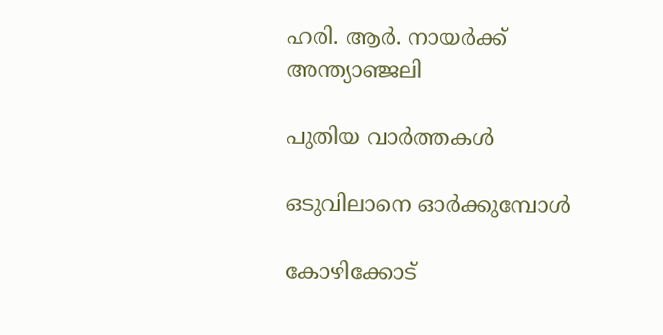ഹരി. ആര്‍. നായര്‍ക്ക് അന്ത്യാഞ്ജലി

പുതിയ വാര്‍ത്തകള്‍

ഒടുവിലാനെ ഓര്‍ക്കുമ്പോള്‍

കോഴിക്കോട്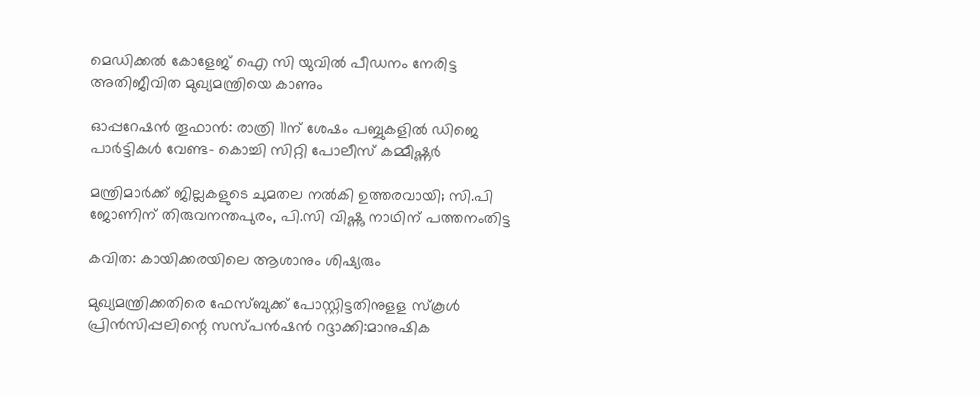മെഡിക്കല്‍ കോളേജ് ഐ സി യുവില്‍ പീഡനം നേരിട്ട അതിജീവിത മുഖ്യമന്ത്രിയെ കാണും

ഓപ്പറേഷന്‍ തൂഫാന്‍: രാത്രി 11ന് ശേഷം പബ്ബുകളില്‍ ഡിജെ പാര്‍ട്ടികള്‍ വേണ്ട- കൊച്ചി സിറ്റി പോലീസ് കമ്മീഷ്ണർ

മന്ത്രിമാർക്ക് ജില്ലകളുടെ ചുമതല നൽകി ഉത്തരവായി; സി.പി ജോണിന് തിരുവനന്തപുരം, പി.സി വിഷ്ണു നാഥിന് പത്തനംതിട്ട

കവിത: കായിക്കരയിലെ ആശാനും ശിഷ്യരും

മുഖ്യമന്ത്രിക്കതിരെ ഫേസ്ബുക്ക് പോസ്റ്റിട്ടതിനുളള സ്‌കൂള്‍ പ്രിന്‍സിപ്പലിന്റെ സസ്പന്‍ഷന്‍ റദ്ദാക്കി:മാനുഷിക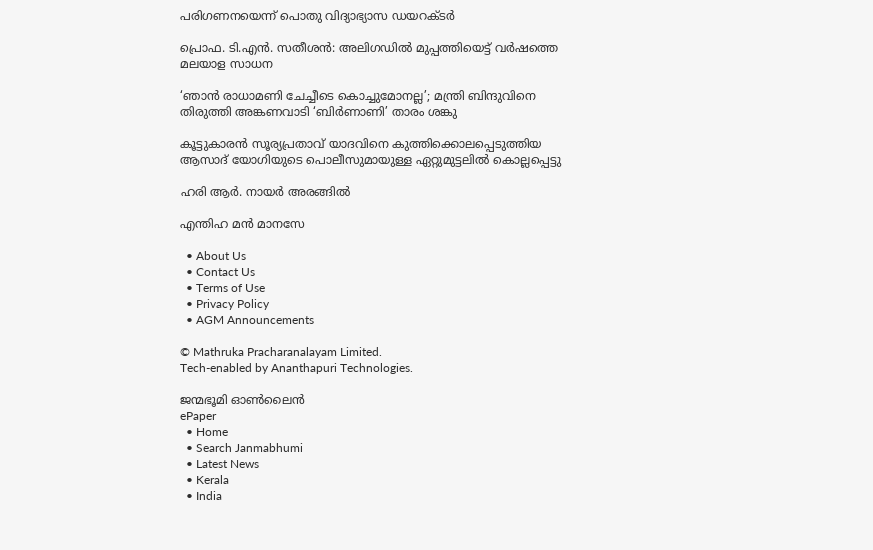പരിഗണനയെന്ന് പൊതു വിദ്യാഭ്യാസ ഡയറക്ടര്‍

പ്രൊഫ. ടി.എന്‍. സതീശന്‍: അലിഗഡില്‍ മുപ്പത്തിയെട്ട് വര്‍ഷത്തെ മലയാള സാധന

‘ഞാൻ രാധാമണി ചേച്ചീടെ കൊച്ചുമോനല്ല’; മന്ത്രി ബിന്ദുവിനെ തിരുത്തി അങ്കണവാടി ‘ബിർണാണി’ താരം ശങ്കു

കൂട്ടുകാരന്‍ സൂര്യപ്രതാവ് യാദവിനെ കുത്തിക്കൊലപ്പെടുത്തിയ ആസാദ് യോഗിയുടെ പൊലീസുമായുള്ള ഏറ്റുമുട്ടലില്‍ കൊല്ലപ്പെട്ടു

ഹരി ആര്‍. നായര്‍ അരങ്ങില്‍

എന്തിഹ മന്‍ മാനസേ

  • About Us
  • Contact Us
  • Terms of Use
  • Privacy Policy
  • AGM Announcements

© Mathruka Pracharanalayam Limited.
Tech-enabled by Ananthapuri Technologies.

ജന്മഭൂമി ഓണ്‍ലൈന്‍
ePaper
  • Home
  • Search Janmabhumi
  • Latest News
  • Kerala
  • India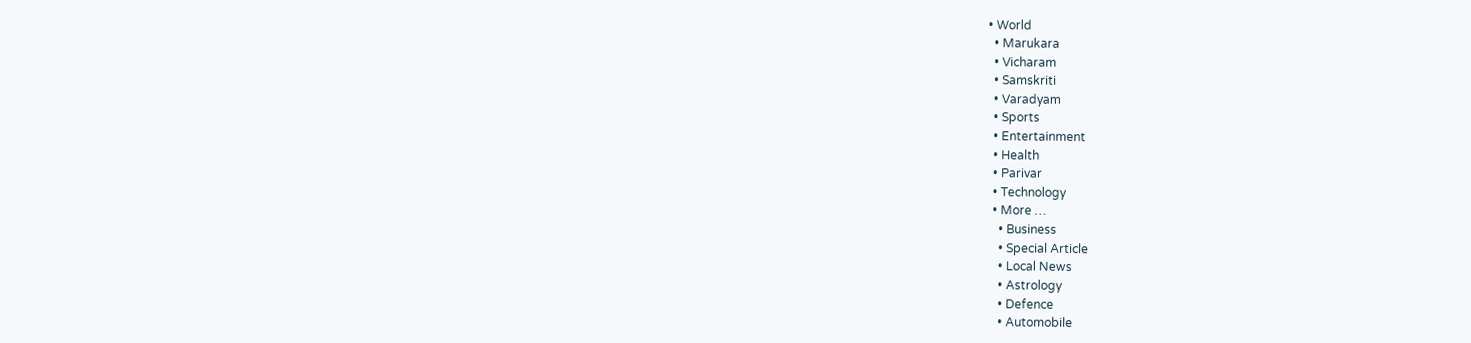• World
  • Marukara
  • Vicharam
  • Samskriti
  • Varadyam
  • Sports
  • Entertainment
  • Health
  • Parivar
  • Technology
  • More …
    • Business
    • Special Article
    • Local News
    • Astrology
    • Defence
    • Automobile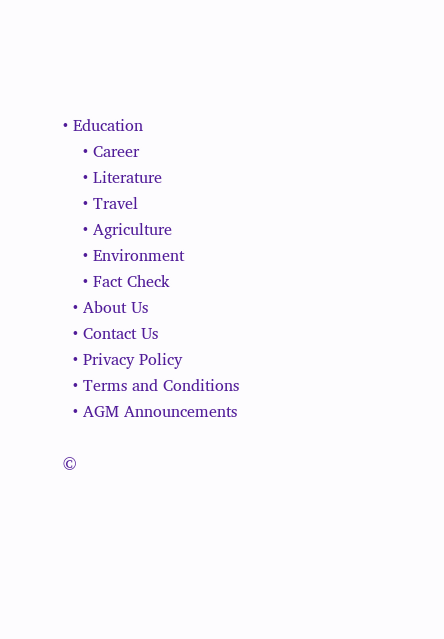• Education
    • Career
    • Literature
    • Travel
    • Agriculture
    • Environment
    • Fact Check
  • About Us
  • Contact Us
  • Privacy Policy
  • Terms and Conditions
  • AGM Announcements

©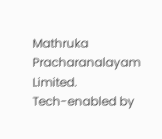Mathruka Pracharanalayam Limited.
Tech-enabled by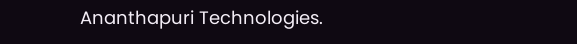Ananthapuri Technologies.